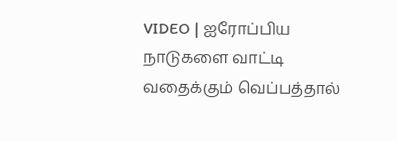VIDEO | ஐரோப்பிய நாடுகளை வாட்டி வதைக்கும் வெப்பத்தால்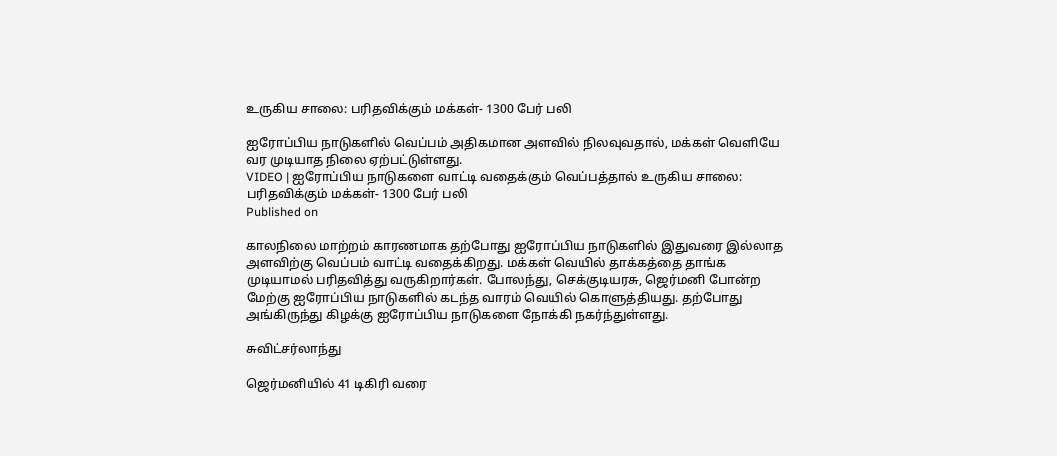உருகிய சாலை: பரிதவிக்கும் மக்கள்- 1300 பேர் பலி

ஐரோப்பிய நாடுகளில் வெப்பம் அதிகமான அளவில் நிலவுவதால், மக்கள் வெளியே வர முடியாத நிலை ஏற்பட்டுள்ளது.
VIDEO | ஐரோப்பிய நாடுகளை வாட்டி வதைக்கும் வெப்பத்தால் உருகிய சாலை: பரிதவிக்கும் மக்கள்- 1300 பேர் பலி
Published on

காலநிலை மாற்றம் காரணமாக தற்போது ஐரோப்பிய நாடுகளில் இதுவரை இல்லாத அளவிற்கு வெப்பம் வாட்டி வதைக்கிறது. மக்கள் வெயில் தாக்கத்தை தாங்க முடியாமல் பரிதவித்து வருகிறார்கள். போலந்து, செக்குடியரசு, ஜெர்மனி போன்ற மேற்கு ஐரோப்பிய நாடுகளில் கடந்த வாரம் வெயில் கொளுத்தியது. தற்போது அங்கிருந்து கிழக்கு ஐரோப்பிய நாடுகளை நோக்கி நகர்ந்துள்ளது.

சுவிட்சர்லாந்து

ஜெர்மனியில் 41 டிகிரி வரை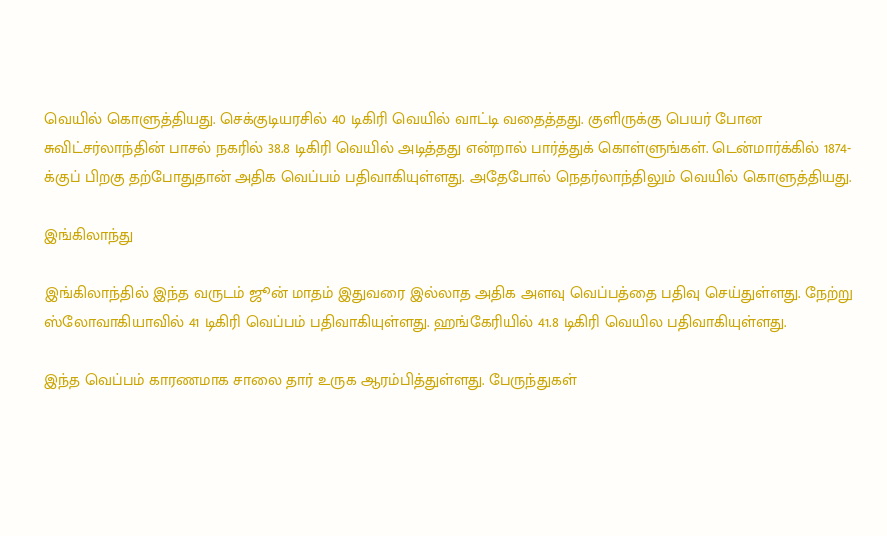வெயில் கொளுத்தியது. செக்குடியரசில் 40 டிகிரி வெயில் வாட்டி வதைத்தது. குளிருக்கு பெயர் போன சுவிட்சர்லாந்தின் பாசல் நகரில் 38.8 டிகிரி வெயில் அடித்தது என்றால் பார்த்துக் கொள்ளுங்கள். டென்மார்க்கில் 1874-க்குப் பிறகு தற்போதுதான் அதிக வெப்பம் பதிவாகியுள்ளது. அதேபோல் நெதர்லாந்திலும் வெயில் கொளுத்தியது.

இங்கிலாந்து

இங்கிலாந்தில் இந்த வருடம் ஜூன் மாதம் இதுவரை இல்லாத அதிக அளவு வெப்பத்தை பதிவு செய்துள்ளது. நேற்று ஸ்லோவாகியாவில் 41 டிகிரி வெப்பம் பதிவாகியுள்ளது. ஹங்கேரியில் 41.8 டிகிரி வெயில பதிவாகியுள்ளது.

இந்த வெப்பம் காரணமாக சாலை தார் உருக ஆரம்பித்துள்ளது. பேருந்துகள்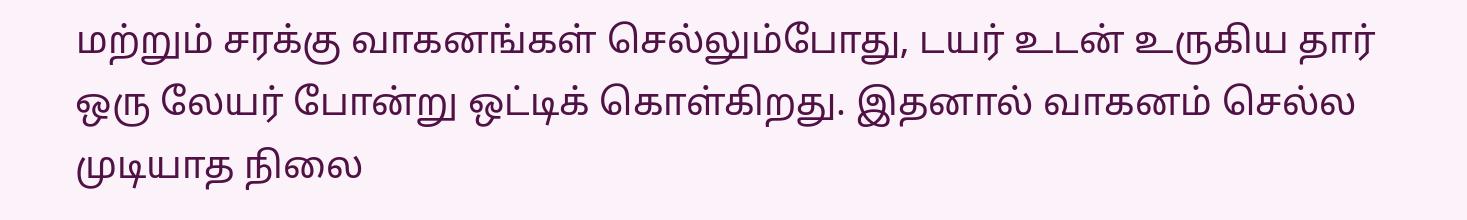மற்றும் சரக்கு வாகனங்கள் செல்லும்போது, டயர் உடன் உருகிய தார் ஒரு லேயர் போன்று ஒட்டிக் கொள்கிறது. இதனால் வாகனம் செல்ல முடியாத நிலை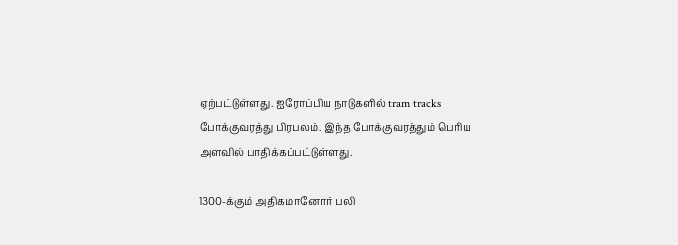ஏற்பட்டுள்ளது. ஐரோப்பிய நாடுகளில் tram tracks போக்குவரத்து பிரபலம். இந்த போக்குவரத்தும் பெரிய அளவில் பாதிக்கப்பட்டுள்ளது.

1300-க்கும் அதிகமானோர் பலி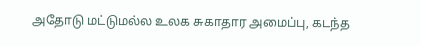அதோடு மட்டுமல்ல உலக சுகாதார அமைப்பு, கடந்த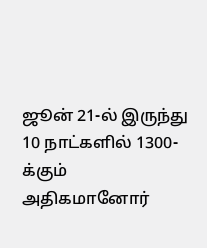ஜூன் 21-ல் இருந்து 10 நாட்களில் 1300-க்கும் அதிகமானோர்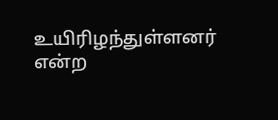உயிரிழந்துள்ளனர் என்ற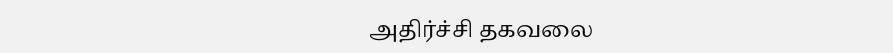அதிர்ச்சி தகவலை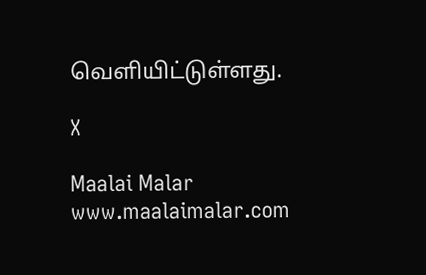வெளியிட்டுள்ளது.

X

Maalai Malar
www.maalaimalar.com